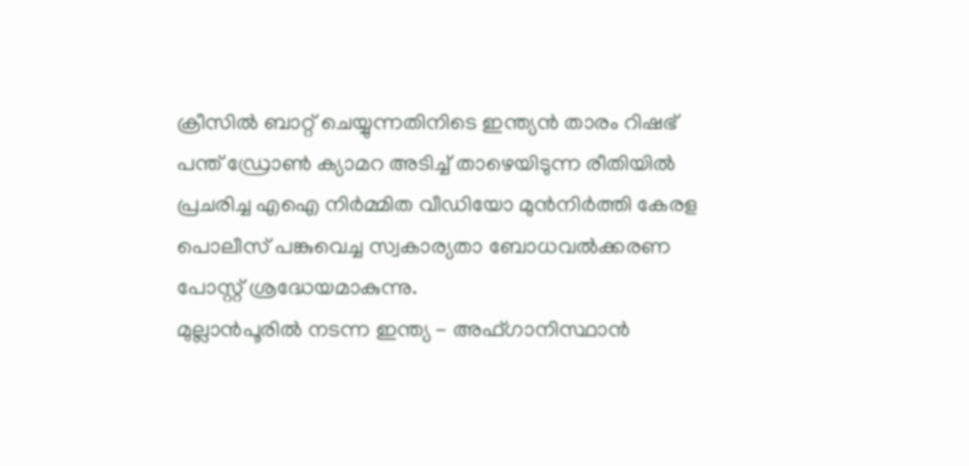ക്രീസിൽ ബാറ്റ് ചെയ്യുന്നതിനിടെ ഇന്ത്യൻ താരം റിഷഭ് പന്ത് ഡ്രോൺ ക്യാമറ അടിച്ച് താഴെയിടുന്ന രീതിയിൽ പ്രചരിച്ച എഐ നിർമ്മിത വീഡിയോ മുൻനിർത്തി കേരള പൊലീസ് പങ്കുവെച്ച സ്വകാര്യതാ ബോധവൽക്കരണ പോസ്റ്റ് ശ്രദ്ധേയമാകുന്നു.
മുല്ലാൻപൂരിൽ നടന്ന ഇന്ത്യ - അഫ്ഗാനിസ്ഥാൻ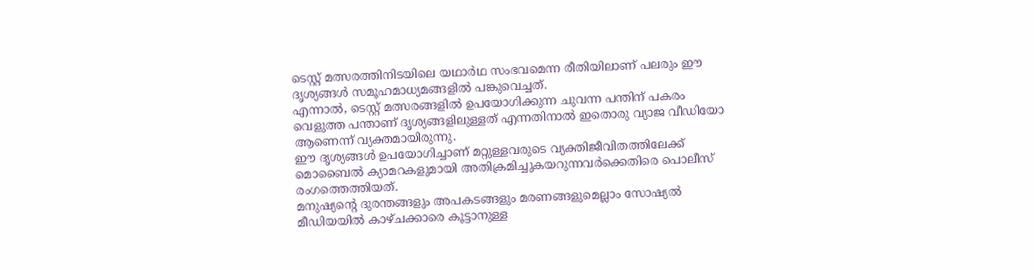ടെസ്റ്റ് മത്സരത്തിനിടയിലെ യഥാർഥ സംഭവമെന്ന രീതിയിലാണ് പലരും ഈ ദൃശ്യങ്ങൾ സമൂഹമാധ്യമങ്ങളിൽ പങ്കുവെച്ചത്.
എന്നാൽ, ടെസ്റ്റ് മത്സരങ്ങളിൽ ഉപയോഗിക്കുന്ന ചുവന്ന പന്തിന് പകരം വെളുത്ത പന്താണ് ദൃശ്യങ്ങളിലുള്ളത് എന്നതിനാൽ ഇതൊരു വ്യാജ വീഡിയോ ആണെന്ന് വ്യക്തമായിരുന്നു.
ഈ ദൃശ്യങ്ങൾ ഉപയോഗിച്ചാണ് മറ്റുള്ളവരുടെ വ്യക്തിജീവിതത്തിലേക്ക് മൊബൈൽ ക്യാമറകളുമായി അതിക്രമിച്ചുകയറുന്നവർക്കെതിരെ പൊലീസ് രംഗത്തെത്തിയത്.
മനുഷ്യന്റെ ദുരന്തങ്ങളും അപകടങ്ങളും മരണങ്ങളുമെല്ലാം സോഷ്യൽ മീഡിയയിൽ കാഴ്ചക്കാരെ കൂട്ടാനുള്ള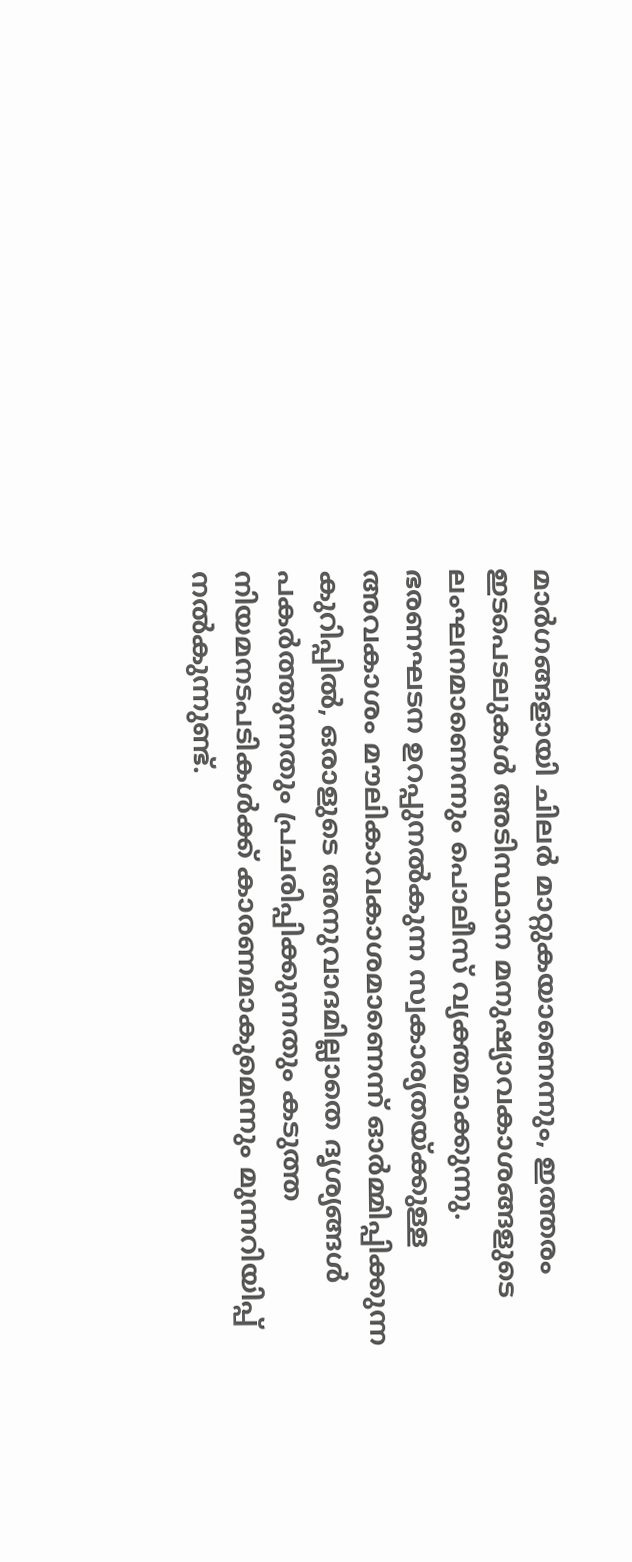മാർഗങ്ങളായി ചിലർ മാറ്റുകയാണെന്നും, ഇത്തരം ഇടപെടലുകൾ അടിസ്ഥാന മനുഷ്യാവകാശങ്ങളുടെ ലംഘനമാണെന്നും പൊലീസ് വ്യക്തമാക്കുന്നു.
ഭരണഘടന ഉറപ്പുനൽകുന്ന സ്വകാര്യതയ്ക്കുള്ള അവകാശം മൗലികാവകാശമാണെന്ന് ഓർമ്മിപ്പിക്കുന്ന കുറിപ്പിൽ, ഒരാളുടെ അനുവാദമില്ലാതെ ദൃശ്യങ്ങൾ പകർത്തുന്നതും പ്രചരിപ്പിക്കുന്നതും കടുത്ത നിയമനടപടികൾക്ക് കാരണമാകുമെന്നും മുന്നറിയിപ്പ് നൽകുന്നുണ്ട്.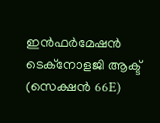ഇൻഫർമേഷൻ ടെക്നോളജി ആക്ട് (സെക്ഷൻ 66E)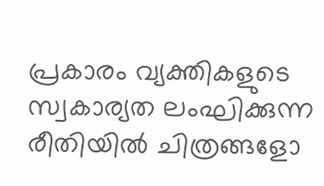പ്രകാരം വ്യക്തികളുടെ സ്വകാര്യത ലംഘിക്കുന്ന രീതിയിൽ ചിത്രങ്ങളോ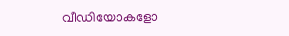വീഡിയോകളോ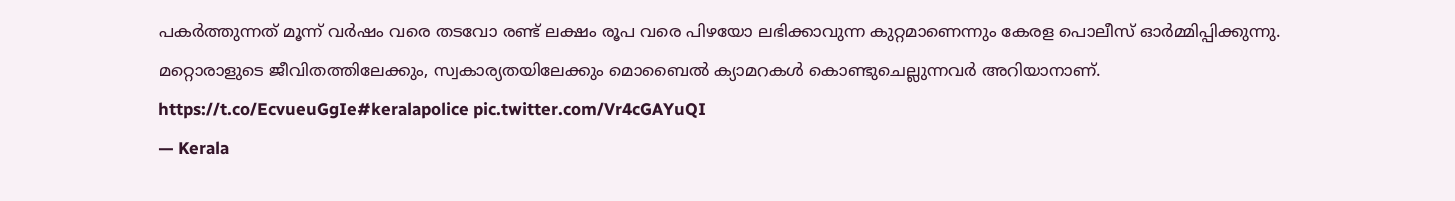പകർത്തുന്നത് മൂന്ന് വർഷം വരെ തടവോ രണ്ട് ലക്ഷം രൂപ വരെ പിഴയോ ലഭിക്കാവുന്ന കുറ്റമാണെന്നും കേരള പൊലീസ് ഓർമ്മിപ്പിക്കുന്നു.
മറ്റൊരാളുടെ ജീവിതത്തിലേക്കും, സ്വകാര്യതയിലേക്കും മൊബൈൽ ക്യാമറകൾ കൊണ്ടുചെല്ലുന്നവർ അറിയാനാണ്. https://t.co/EcvueuGgIe#keralapolice pic.twitter.com/Vr4cGAYuQI
— Kerala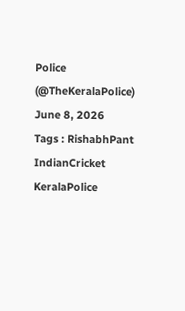Police (@TheKeralaPolice) June 8, 2026
Tags : RishabhPant IndianCricket KeralaPolice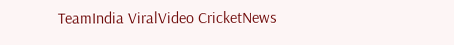TeamIndia ViralVideo CricketNews